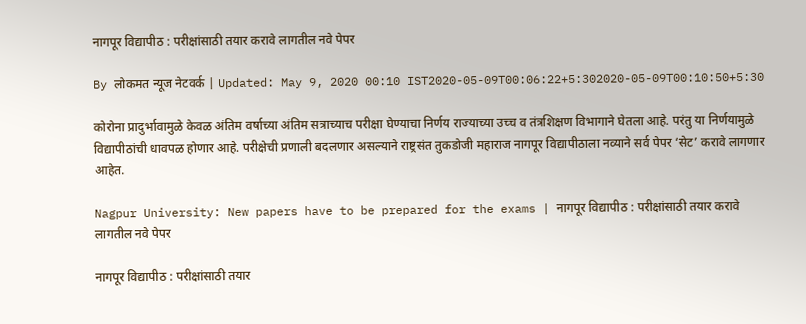नागपूर विद्यापीठ : परीक्षांसाठी तयार करावे लागतील नवे पेपर

By लोकमत न्यूज नेटवर्क | Updated: May 9, 2020 00:10 IST2020-05-09T00:06:22+5:302020-05-09T00:10:50+5:30

कोरोना प्रादुर्भावामुळे केवळ अंतिम वर्षाच्या अंतिम सत्राच्याच परीक्षा घेण्याचा निर्णय राज्याच्या उच्च व तंत्रशिक्षण विभागाने घेतला आहे. परंतु या निर्णयामुळे विद्यापीठांची धावपळ होणार आहे. परीक्षेची प्रणाली बदलणार असल्याने राष्ट्रसंत तुकडोजी महाराज नागपूर विद्यापीठाला नव्याने सर्व पेपर ‘सेट’ करावे लागणार आहेत.

Nagpur University: New papers have to be prepared for the exams | नागपूर विद्यापीठ : परीक्षांसाठी तयार करावे लागतील नवे पेपर

नागपूर विद्यापीठ : परीक्षांसाठी तयार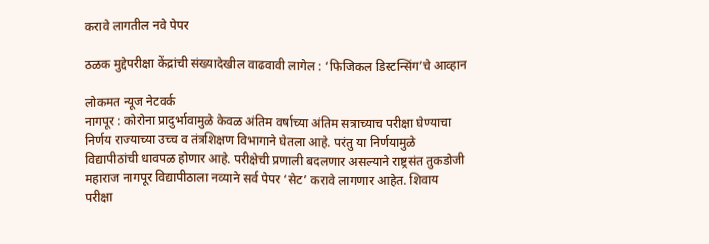करावे लागतील नवे पेपर

ठळक मुद्देपरीक्षा केंद्रांची संख्यादेखील वाढवावी लागेल : ‘फिजिकल डिस्टन्सिंग’चे आव्हान

लोकमत न्यूज नेटवर्क
नागपूर : कोरोना प्रादुर्भावामुळे केवळ अंतिम वर्षाच्या अंतिम सत्राच्याच परीक्षा घेण्याचा निर्णय राज्याच्या उच्च व तंत्रशिक्षण विभागाने घेतला आहे. परंतु या निर्णयामुळे विद्यापीठांची धावपळ होणार आहे. परीक्षेची प्रणाली बदलणार असल्याने राष्ट्रसंत तुकडोजी महाराज नागपूर विद्यापीठाला नव्याने सर्व पेपर ‘सेट’ करावे लागणार आहेत. शिवाय परीक्षा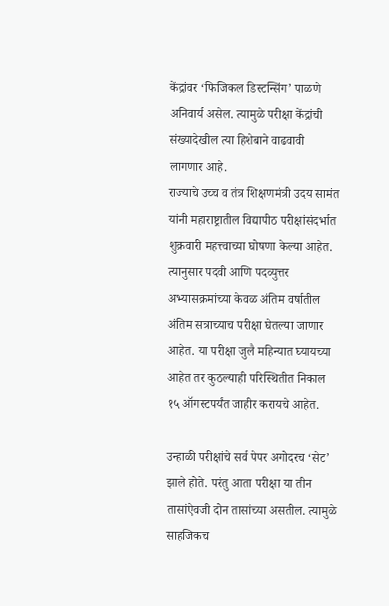केंद्रांवर ‘फिजिकल डिस्टन्सिंग’ पाळणे अनिवार्य असेल. त्यामुळे परीक्षा केंद्रांची संख्यादेखील त्या हिशेबाने वाढवावी लागणार आहे.
राज्याचे उच्च व तंत्र शिक्षणमंत्री उदय सामंत यांनी महाराष्ट्रातील विद्यापीठ परीक्षांसंदर्भात शुक्रवारी महत्त्वाच्या घोषणा केल्या आहेत. त्यानुसार पदवी आणि पदव्युत्तर अभ्यासक्रमांच्या केवळ अंतिम वर्षातील अंतिम सत्राच्याच परीक्षा घेतल्या जाणार आहेत. या परीक्षा जुलै महिन्यात घ्यायच्या आहेत तर कुठल्याही परिस्थितीत निकाल १५ ऑगस्टपर्यंत जाहीर करायचे आहेत.

उन्हाळी परीक्षांचे सर्व पेपर अगोदरच ‘सेट’ झाले होते. परंतु आता परीक्षा या तीन तासांऐवजी दोन तासांच्या असतील. त्यामुळे साहजिकच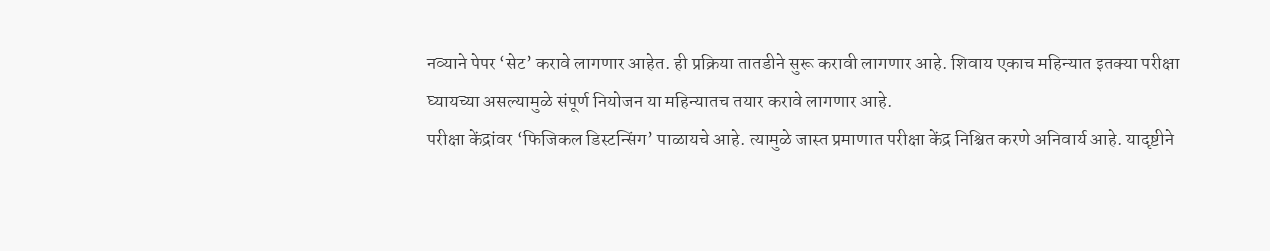नव्याने पेपर ‘सेट’ करावे लागणार आहेत. ही प्रक्रिया तातडीने सुरू करावी लागणार आहे. शिवाय एकाच महिन्यात इतक्या परीक्षा घ्यायच्या असल्यामुळे संपूर्ण नियोजन या महिन्यातच तयार करावे लागणार आहे.
परीक्षा केंद्रांवर ‘फिजिकल डिस्टन्सिंग’ पाळायचे आहे. त्यामुळे जास्त प्रमाणात परीक्षा केंद्र निश्चित करणे अनिवार्य आहे. यादृष्टीने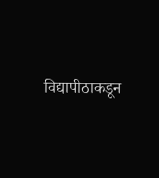विद्यापीठाकडून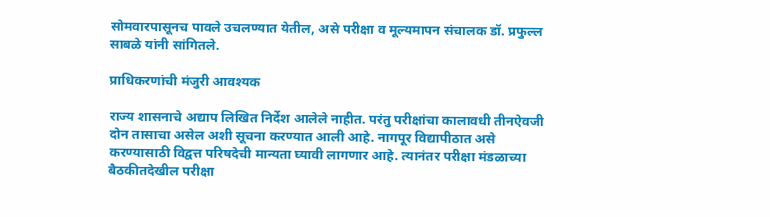सोमवारपासूनच पावले उचलण्यात येतील, असे परीक्षा व मूल्यमापन संचालक डॉ. प्रफुल्ल साबळे यांनी सांगितले.

प्राधिकरणांची मंजुरी आवश्यक

राज्य शासनाचे अद्याप लिखित निर्देश आलेले नाहीत. परंतु परीक्षांचा कालावधी तीनऐवजी दोन तासाचा असेल अशी सूचना करण्यात आली आहे. नागपूर विद्यापीठात असे करण्यासाठी विद्वत्त परिषदेची मान्यता घ्यावी लागणार आहे. त्यानंतर परीक्षा मंडळाच्या बैठकीतदेखील परीक्षा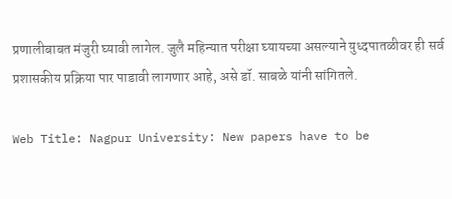प्रणालीबाबत मंजुरी घ्यावी लागेल. जुलै महिन्यात परीक्षा घ्यायच्या असल्याने युध्दपातळीवर ही सर्व प्रशासकीय प्रक्रिया पार पाडावी लागणार आहे, असे डॉ. साबळे यांनी सांगितले.

Web Title: Nagpur University: New papers have to be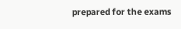prepared for the exams